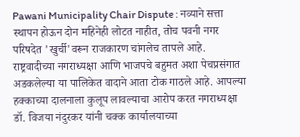Pawani Municipality Chair Dispute : नव्याने सत्ता स्थापन होऊन दोन महिनेही लोटत नाहीत, तोच पवनी नगर परिषदेत 'खुर्ची'वरून राजकारण चांगलेच तापले आहे. राष्ट्रवादीच्या नगराध्यक्षा आणि भाजपचे बहुमत अशा पेचप्रसंगात अडकलेल्या या पालिकेत वादाने आता टोक गाठले आहे. आपल्या हक्काच्या दालनाला कुलूप लावल्याचा आरोप करत नगराध्यक्षा डॉ. विजया नंदुरकर यांनी चक्क कार्यालयाच्या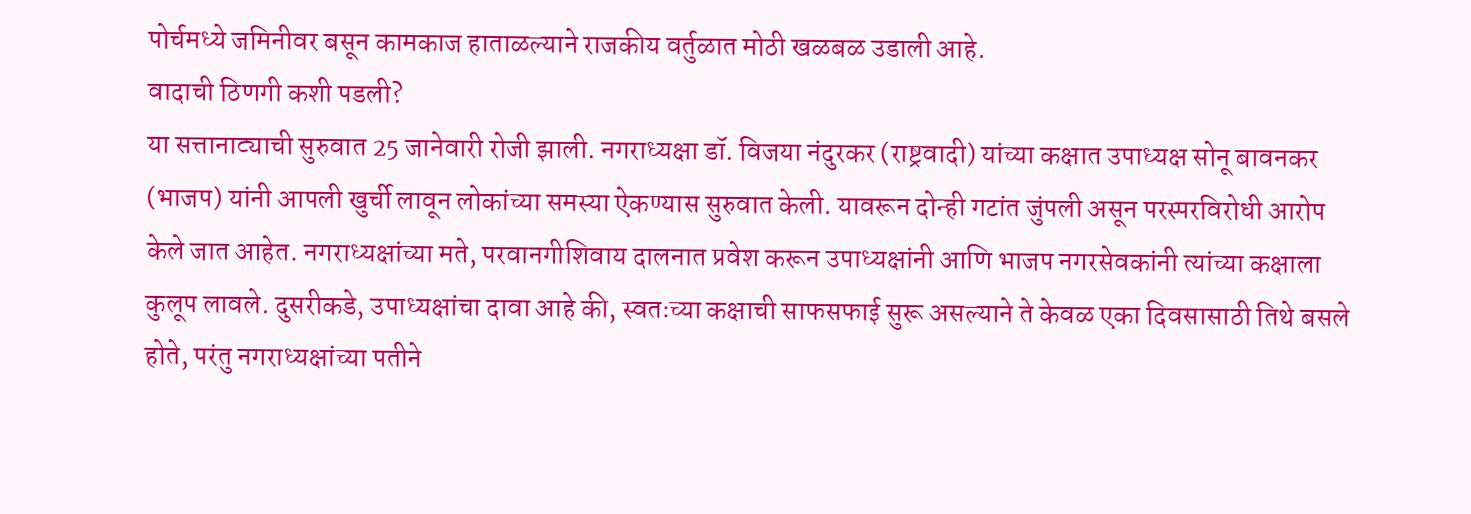पोर्चमध्ये जमिनीवर बसून कामकाज हाताळल्याने राजकीय वर्तुळात मोठी खळबळ उडाली आहे.
वादाची ठिणगी कशी पडली?
या सत्तानाट्याची सुरुवात 25 जानेवारी रोजी झाली. नगराध्यक्षा डॉ. विजया नंदुरकर (राष्ट्रवादी) यांच्या कक्षात उपाध्यक्ष सोनू बावनकर (भाजप) यांनी आपली खुर्ची लावून लोकांच्या समस्या ऐकण्यास सुरुवात केली. यावरून दोन्ही गटांत जुंपली असून परस्परविरोधी आरोप केले जात आहेत. नगराध्यक्षांच्या मते, परवानगीशिवाय दालनात प्रवेश करून उपाध्यक्षांनी आणि भाजप नगरसेवकांनी त्यांच्या कक्षाला कुलूप लावले. दुसरीकडे, उपाध्यक्षांचा दावा आहे की, स्वतःच्या कक्षाची साफसफाई सुरू असल्याने ते केवळ एका दिवसासाठी तिथे बसले होते, परंतु नगराध्यक्षांच्या पतीने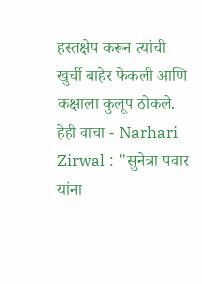हस्तक्षेप करून त्यांची खुर्ची बाहेर फेकली आणि कक्षाला कुलूप ठोकले.
हेही वाचा - Narhari Zirwal : "सुनेत्रा पवार यांना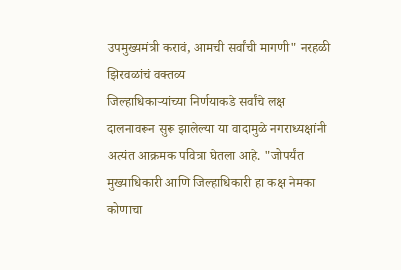उपमुख्यमंत्री करावं, आमची सर्वांची मागणी" नरहळी झिरवळांचं वक्तव्य
जिल्हाधिकाऱ्यांच्या निर्णयाकडे सर्वांचे लक्ष
दालनावरून सुरू झालेल्या या वादामुळे नगराध्यक्षांनी अत्यंत आक्रमक पवित्रा घेतला आहे. "जोपर्यंत मुख्याधिकारी आणि जिल्हाधिकारी हा कक्ष नेमका कोणाचा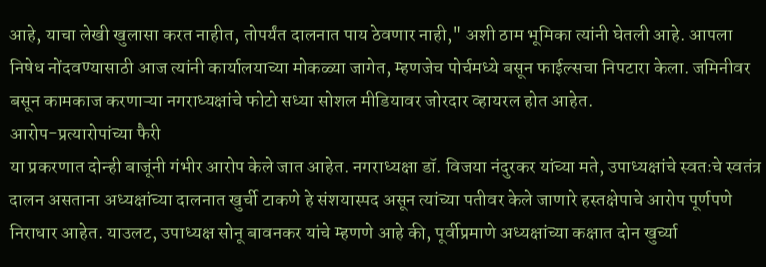आहे, याचा लेखी खुलासा करत नाहीत, तोपर्यंत दालनात पाय ठेवणार नाही," अशी ठाम भूमिका त्यांनी घेतली आहे. आपला निषेध नोंदवण्यासाठी आज त्यांनी कार्यालयाच्या मोकळ्या जागेत, म्हणजेच पोर्चमध्ये बसून फाईल्सचा निपटारा केला. जमिनीवर बसून कामकाज करणाऱ्या नगराध्यक्षांचे फोटो सध्या सोशल मीडियावर जोरदार व्हायरल होत आहेत.
आरोप-प्रत्यारोपांच्या फैरी
या प्रकरणात दोन्ही बाजूंनी गंभीर आरोप केले जात आहेत. नगराध्यक्षा डॉ. विजया नंदुरकर यांच्या मते, उपाध्यक्षांचे स्वतःचे स्वतंत्र दालन असताना अध्यक्षांच्या दालनात खुर्ची टाकणे हे संशयास्पद असून त्यांच्या पतीवर केले जाणारे हस्तक्षेपाचे आरोप पूर्णपणे निराधार आहेत. याउलट, उपाध्यक्ष सोनू बावनकर यांचे म्हणणे आहे की, पूर्वीप्रमाणे अध्यक्षांच्या कक्षात दोन खुर्च्या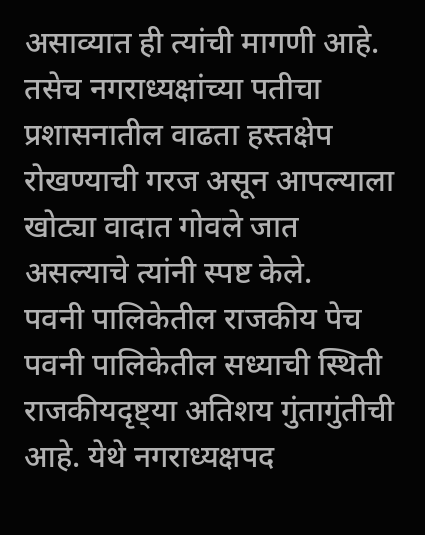असाव्यात ही त्यांची मागणी आहे. तसेच नगराध्यक्षांच्या पतीचा प्रशासनातील वाढता हस्तक्षेप रोखण्याची गरज असून आपल्याला खोट्या वादात गोवले जात असल्याचे त्यांनी स्पष्ट केले.
पवनी पालिकेतील राजकीय पेच
पवनी पालिकेतील सध्याची स्थिती राजकीयदृष्ट्या अतिशय गुंतागुंतीची आहे. येथे नगराध्यक्षपद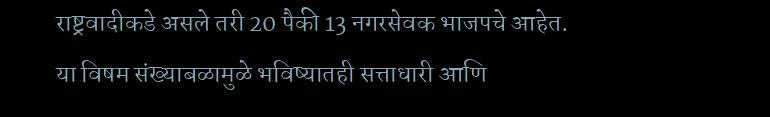राष्ट्रवादीकडे असले तरी 20 पैकी 13 नगरसेवक भाजपचे आहेत. या विषम संख्याबळामुळे भविष्यातही सत्ताधारी आणि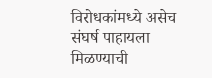विरोधकांमध्ये असेच संघर्ष पाहायला मिळण्याची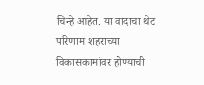चिन्हे आहेत. या वादाचा थेट परिणाम शहराच्या विकासकामांवर होण्याची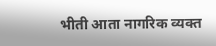भीती आता नागरिक व्यक्त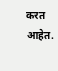करत आहेत.